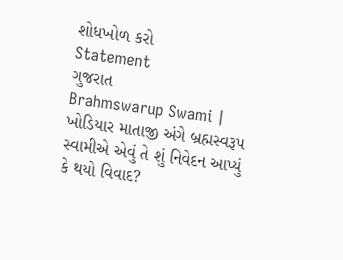શોધખોળ કરો
Statement
ગુજરાત
Brahmswarup Swami | ખોડિયાર માતાજી અંગે બ્રહ્મસ્વરૂપ સ્વામીએ એવું તે શું નિવેદન આપ્યું કે થયો વિવાદ?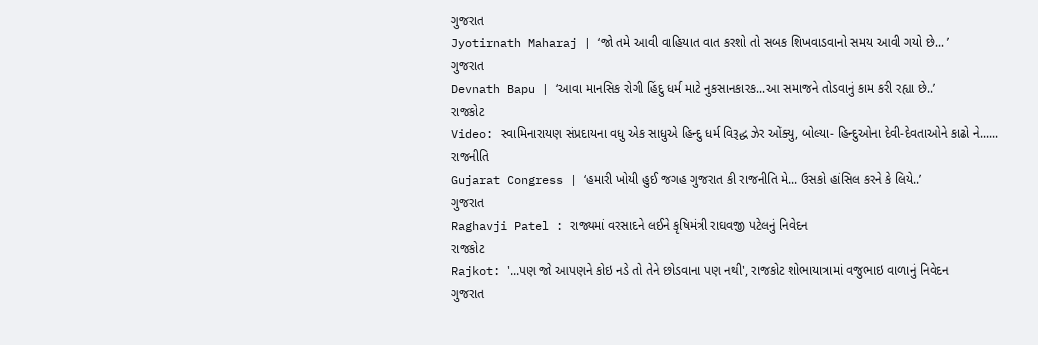ગુજરાત
Jyotirnath Maharaj | ‘જો તમે આવી વાહિયાત વાત કરશો તો સબક શિખવાડવાનો સમય આવી ગયો છે... ’
ગુજરાત
Devnath Bapu | ‘આવા માનસિક રોગી હિંદુ ધર્મ માટે નુકસાનકારક...આ સમાજને તોડવાનું કામ કરી રહ્યા છે..’
રાજકોટ
Video: સ્વામિનારાયણ સંપ્રદાયના વધુ એક સાધુએ હિન્દુ ધર્મ વિરૂદ્ધ ઝેર ઓંક્યુ, બોલ્યા- હિન્દુઓના દેવી-દેવતાઓને કાઢો ને......
રાજનીતિ
Gujarat Congress | ‘હમારી ખોયી હુઈ જગહ ગુજરાત કી રાજનીતિ મે... ઉસકો હાંસિલ કરને કે લિયે..’
ગુજરાત
Raghavji Patel : રાજ્યમાં વરસાદને લઈને કૃષિમંત્રી રાઘવજી પટેલનું નિવેદન
રાજકોટ
Rajkot: '...પણ જો આપણને કોઇ નડે તો તેને છોડવાના પણ નથી', રાજકોટ શોભાયાત્રામાં વજુભાઇ વાળાનું નિવેદન
ગુજરાત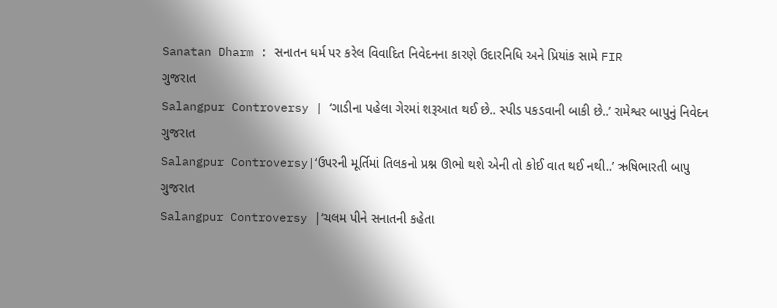Sanatan Dharm : સનાતન ધર્મ પર કરેલ વિવાદિત નિવેદનના કારણે ઉદારનિધિ અને પ્રિયાંક સામે FIR
ગુજરાત
Salangpur Controversy | ‘ગાડીના પહેલા ગેરમાં શરૂઆત થઈ છે.. સ્પીડ પકડવાની બાકી છે..’ રામેશ્વર બાપુનું નિવેદન
ગુજરાત
Salangpur Controversy|‘ઉપરની મૂર્તિમાં તિલકનો પ્રશ્ન ઊભો થશે એની તો કોઈ વાત થઈ નથી..’ ઋષિભારતી બાપુ
ગુજરાત
Salangpur Controversy |‘ચલમ પીને સનાતની કહેતા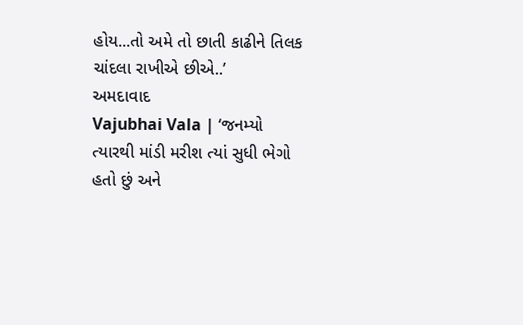હોય...તો અમે તો છાતી કાઢીને તિલક ચાંદલા રાખીએ છીએ..’
અમદાવાદ
Vajubhai Vala | ‘જનમ્યો ત્યારથી માંડી મરીશ ત્યાં સુધી ભેગો હતો છું અને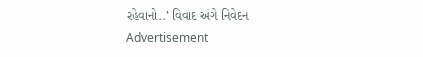રહેવાનો..’ વિવાદ અંગે નિવેદન
Advertisement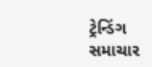ટ્રેન્ડિંગ સમાચાર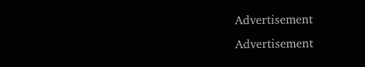Advertisement
Advertisement